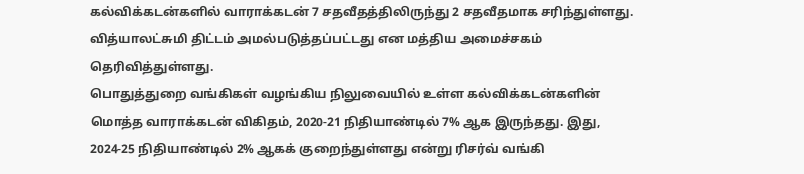கல்விக்கடன்களில் வாராக்கடன் 7 சதவீதத்திலிருந்து 2 சதவீதமாக சரிந்துள்ளது. வித்யாலட்சுமி திட்டம் அமல்படுத்தப்பட்டது என மத்திய அமைச்சகம் தெரிவித்துள்ளது.
பொதுத்துறை வங்கிகள் வழங்கிய நிலுவையில் உள்ள கல்விக்கடன்களின் மொத்த வாராக்கடன் விகிதம், 2020-21 நிதியாண்டில் 7% ஆக இருந்தது. இது, 2024-25 நிதியாண்டில் 2% ஆகக் குறைந்துள்ளது என்று ரிசர்வ் வங்கி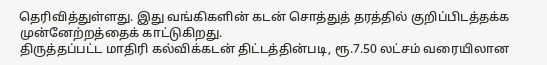தெரிவித்துள்ளது. இது வங்கிகளின் கடன் சொத்துத் தரத்தில் குறிப்பிடத்தக்க முன்னேற்றத்தைக் காட்டுகிறது.
திருத்தப்பட்ட மாதிரி கல்விக்கடன் திட்டத்தின்படி, ரூ.7.50 லட்சம் வரையிலான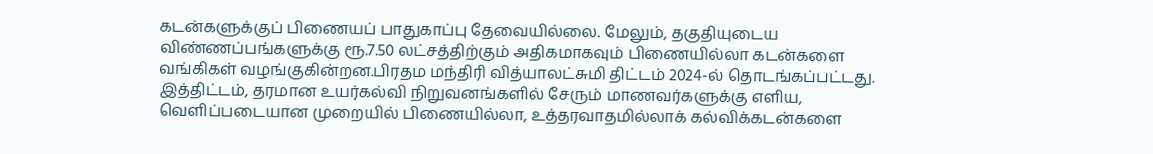கடன்களுக்குப் பிணையப் பாதுகாப்பு தேவையில்லை. மேலும், தகுதியுடைய விண்ணப்பங்களுக்கு ரூ.7.50 லட்சத்திற்கும் அதிகமாகவும் பிணையில்லா கடன்களை வங்கிகள் வழங்குகின்றன.பிரதம மந்திரி வித்யாலட்சுமி திட்டம் 2024-ல் தொடங்கப்பட்டது.
இத்திட்டம், தரமான உயர்கல்வி நிறுவனங்களில் சேரும் மாணவர்களுக்கு எளிய, வெளிப்படையான முறையில் பிணையில்லா, உத்தரவாதமில்லாக் கல்விக்கடன்களை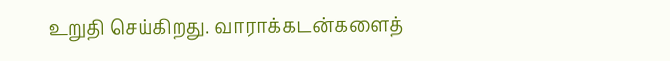உறுதி செய்கிறது. வாராக்கடன்களைத்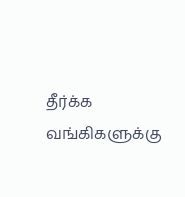தீர்க்க வங்கிகளுக்கு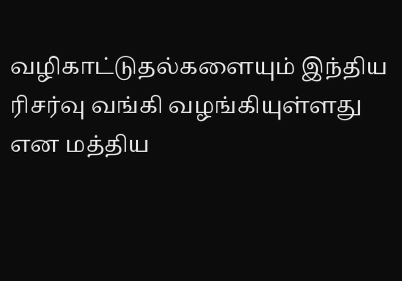வழிகாட்டுதல்களையும் இந்திய ரிசர்வு வங்கி வழங்கியுள்ளது என மத்திய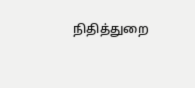நிதித்துறை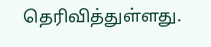தெரிவித்துள்ளது.